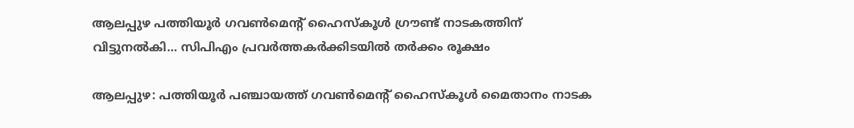ആലപ്പുഴ പത്തിയൂർ ഗവൺമെന്റ് ഹൈസ്കൂൾ ഗ്രൗണ്ട് നാടകത്തിന് വിട്ടുനൽകി… സിപിഎം പ്രവർത്തകർക്കിടയിൽ തർക്കം രൂക്ഷം

ആലപ്പുഴ: പത്തിയൂർ പഞ്ചായത്ത് ഗവൺമെന്റ് ഹൈസ്കൂൾ മൈതാനം നാടക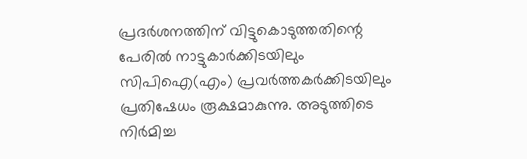പ്രദർശനത്തിന് വിട്ടുകൊടുത്തതിന്റെ പേരിൽ നാട്ടുകാർക്കിടയിലും സിപിഐ(എം) പ്രവർത്തകർക്കിടയിലും പ്രതിഷേധം രൂക്ഷമാകുന്നു. അടുത്തിടെ നിർമിച്ച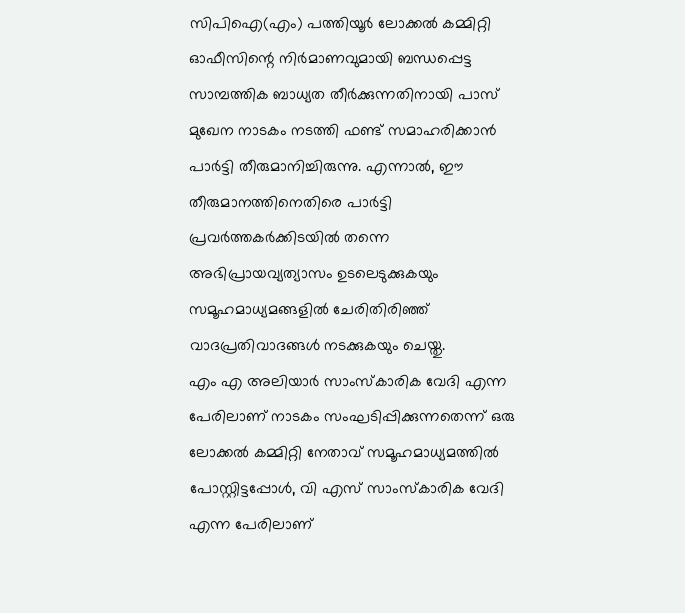സിപിഐ(എം) പത്തിയൂർ ലോക്കൽ കമ്മിറ്റി ഓഫീസിന്റെ നിർമാണവുമായി ബന്ധപ്പെട്ട സാമ്പത്തിക ബാധ്യത തീർക്കുന്നതിനായി പാസ് മുഖേന നാടകം നടത്തി ഫണ്ട് സമാഹരിക്കാൻ പാർട്ടി തീരുമാനിച്ചിരുന്നു. എന്നാൽ, ഈ തീരുമാനത്തിനെതിരെ പാർട്ടി പ്രവർത്തകർക്കിടയിൽ തന്നെ അഭിപ്രായവ്യത്യാസം ഉടലെടുക്കുകയും സമൂഹമാധ്യമങ്ങളിൽ ചേരിതിരിഞ്ഞ് വാദപ്രതിവാദങ്ങൾ നടക്കുകയും ചെയ്തു.
എം എ അലിയാർ സാംസ്കാരിക വേദി എന്ന പേരിലാണ് നാടകം സംഘടിപ്പിക്കുന്നതെന്ന് ഒരു ലോക്കൽ കമ്മിറ്റി നേതാവ് സമൂഹമാധ്യമത്തിൽ പോസ്റ്റിട്ടപ്പോൾ, വി എസ് സാംസ്കാരിക വേദി എന്ന പേരിലാണ്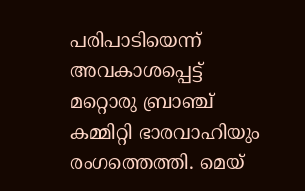പരിപാടിയെന്ന് അവകാശപ്പെട്ട് മറ്റൊരു ബ്രാഞ്ച് കമ്മിറ്റി ഭാരവാഹിയും രംഗത്തെത്തി. മെയ്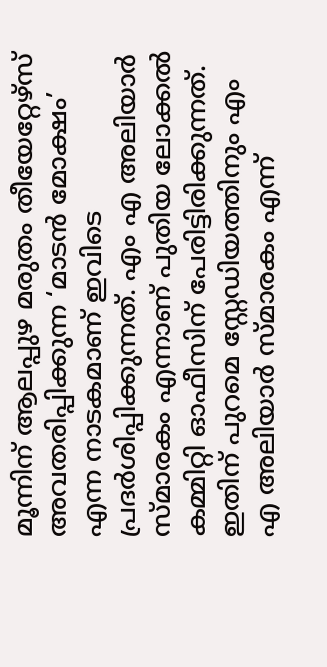മൂന്നിന് ആലപ്പുഴ മരുതം തീയേറ്റേഴ്സ് അവതരിപ്പിക്കുന്ന ‘മാടൻ മോക്ഷം’ എന്ന നാടകമാണ് ഇവിടെ പ്രദർശിപ്പിക്കുന്നത്. എം എ അലിയാർ സ്മാരകം എന്നാണ് പുതിയ ലോക്കൽ കമ്മിറ്റി ഓഫീസിന് പേരിട്ടിരിക്കുന്നത്. ഇതിന് പുറമെ സ്റ്റേഡിയത്തിനും എം എ അലിയാർ സ്മാരകം എന്ന്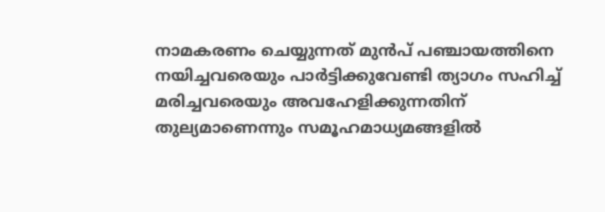നാമകരണം ചെയ്യുന്നത് മുൻപ് പഞ്ചായത്തിനെ നയിച്ചവരെയും പാർട്ടിക്കുവേണ്ടി ത്യാഗം സഹിച്ച് മരിച്ചവരെയും അവഹേളിക്കുന്നതിന് തുല്യമാണെന്നും സമൂഹമാധ്യമങ്ങളിൽ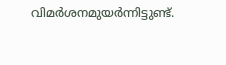വിമർശനമുയർന്നിട്ടുണ്ട്.